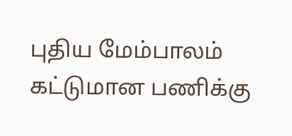புதிய மேம்பாலம் கட்டுமான பணிக்கு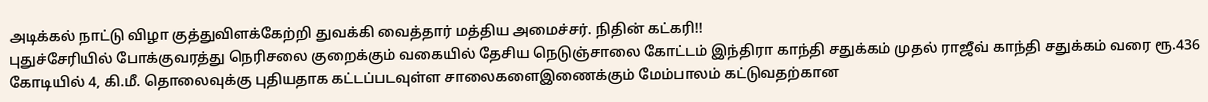அடிக்கல் நாட்டு விழா குத்துவிளக்கேற்றி துவக்கி வைத்தார் மத்திய அமைச்சர். நிதின் கட்கரி!!
புதுச்சேரியில் போக்குவரத்து நெரிசலை குறைக்கும் வகையில் தேசிய நெடுஞ்சாலை கோட்டம் இந்திரா காந்தி சதுக்கம் முதல் ராஜீவ் காந்தி சதுக்கம் வரை ரூ.436 கோடியில் 4, கி.மீ. தொலைவுக்கு புதியதாக கட்டப்படவுள்ள சாலைகளைஇணைக்கும் மேம்பாலம் கட்டுவதற்கான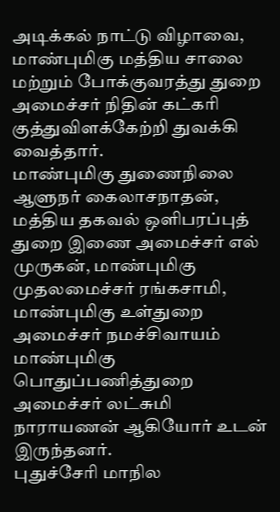அடிக்கல் நாட்டு விழாவை, மாண்புமிகு மத்திய சாலை மற்றும் போக்குவரத்து துறை அமைச்சர் நிதின் கட்கரி குத்துவிளக்கேற்றி துவக்கி வைத்தார்.
மாண்புமிகு துணைநிலை ஆளுநர் கைலாசநாதன், மத்திய தகவல் ஒளிபரப்புத் துறை இணை அமைச்சர் எல் முருகன், மாண்புமிகு முதலமைச்சர் ரங்கசாமி, மாண்புமிகு உள்துறை அமைச்சர் நமச்சிவாயம் மாண்புமிகு பொதுப்பணித்துறை அமைச்சர் லட்சுமி நாராயணன் ஆகியோர் உடன் இருந்தனர்.
புதுச்சேரி மாநில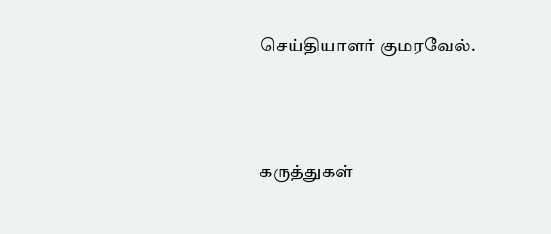செய்தியாளர் குமரவேல்.




கருத்துகள்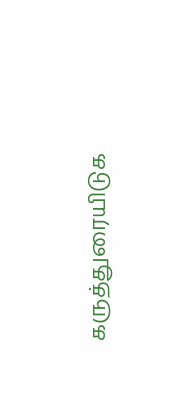கருத்துரையிடுக